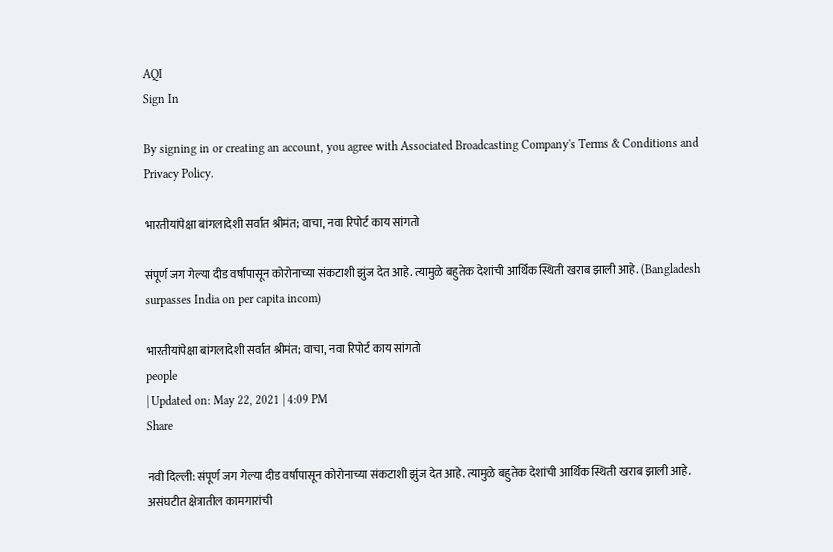AQI
Sign In

By signing in or creating an account, you agree with Associated Broadcasting Company's Terms & Conditions and Privacy Policy.

भारतीयांपेक्षा बांगलादेशी सर्वात श्रीमंत; वाचा, नवा रिपोर्ट काय सांगतो

संपूर्ण जग गेल्या दीड वर्षांपासून कोरोनाच्या संकटाशी झुंज देत आहे. त्यामुळे बहुतेक देशांची आर्थिक स्थिती खराब झाली आहे. (Bangladesh surpasses India on per capita incom)

भारतीयांपेक्षा बांगलादेशी सर्वात श्रीमंत; वाचा, नवा रिपोर्ट काय सांगतो
people
| Updated on: May 22, 2021 | 4:09 PM
Share

नवी दिल्ली: संपूर्ण जग गेल्या दीड वर्षांपासून कोरोनाच्या संकटाशी झुंज देत आहे. त्यामुळे बहुतेक देशांची आर्थिक स्थिती खराब झाली आहे. असंघटीत क्षेत्रातील कामगारांची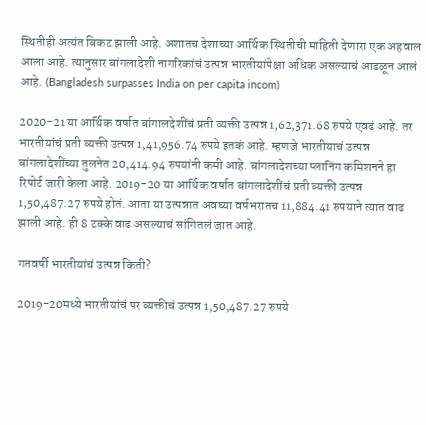स्थितीही अत्यंत बिकट झाली आहे. अशातच देशाच्या आर्थिक स्थितीची माहिती देणारा एक अहवाल आला आहे. त्यानुसार बांगलादेशी नागरिकांचं उत्पन्न भारतीयांपेक्षा अधिक असल्याचं आढळून आलं आहे. (Bangladesh surpasses India on per capita incom)

2020-21 या आर्थिक वर्षात बांगालदेशींचं प्रती व्यक्ती उत्पन्न 1,62,371.68 रुपये एवढं आहे. तर भारतीयांचं प्रती व्यक्ती उत्पन्न 1,41,956.74 रुपये इतकं आहे. म्हणजे भारतीयाचं उत्पन्न बांगलादेशींच्या तुलनेत 20,414.94 रुपयांनी कमी आहे. बांगलादेशच्या प्लानिंग कमिशनने हा रिपोर्ट जारी केला आहे. 2019-20 या आर्थिक वर्षात बांगलादेशींचं प्रती व्यक्ती उत्पन्न 1,50,487.27 रुपये होतं. आता या उत्पन्नात अवघ्या वर्षभरातच 11,884.41 रुपयाने त्यात वाढ झाली आहे. ही 8 टक्के वाढ असल्याचं सांगितलं जात आहे.

गतवर्षी भारतीयांचं उत्पन्न किती?

2019-20मध्ये भारतीयांचं पर व्यक्तीचं उत्पन्न 1,50,487.27 रुपये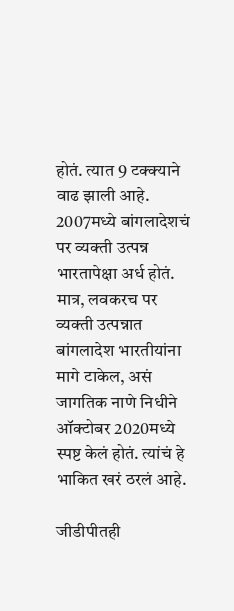होतं. त्यात 9 टक्क्याने वाढ झाली आहे. 2007मध्ये बांगलादेशचं पर व्यक्ती उत्पन्न भारतापेक्षा अर्ध होतं. मात्र, लवकरच पर व्यक्ती उत्पन्नात बांगलादेश भारतीयांना मागे टाकेल, असं जागतिक नाणे निधीने ऑक्टोबर 2020मध्ये स्पष्ट केलं होतं. त्यांचं हे भाकित खरं ठरलं आहे.

जीडीपीतही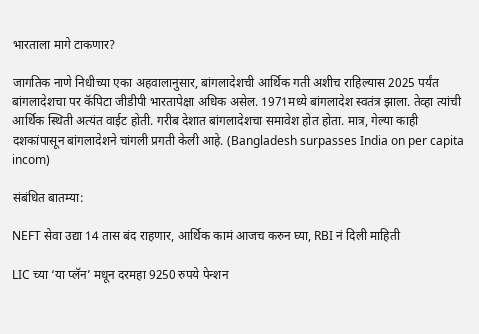भारताला मागे टाकणार?

जागतिक नाणे निधीच्या एका अहवालानुसार, बांगलादेशची आर्थिक गती अशीच राहिल्यास 2025 पर्यंत बांगलादेशचा पर कॅपिटा जीडीपी भारतापेक्षा अधिक असेल. 1971मध्ये बांगलादेश स्वतंत्र झाला. तेव्हा त्यांची आर्थिक स्थिती अत्यंत वाईट होती. गरीब देशात बांगलादेशचा समावेश होत होता. मात्र, गेल्या काही दशकांपासून बांगलादेशने चांगली प्रगती केली आहे. (Bangladesh surpasses India on per capita incom)

संबंधित बातम्या:

NEFT सेवा उद्या 14 तास बंद राहणार, आर्थिक कामं आजच करुन घ्या, RBI नं दिली माहिती

LIC च्या ‘या प्लॅन’ मधून दरमहा 9250 रुपये पेन्शन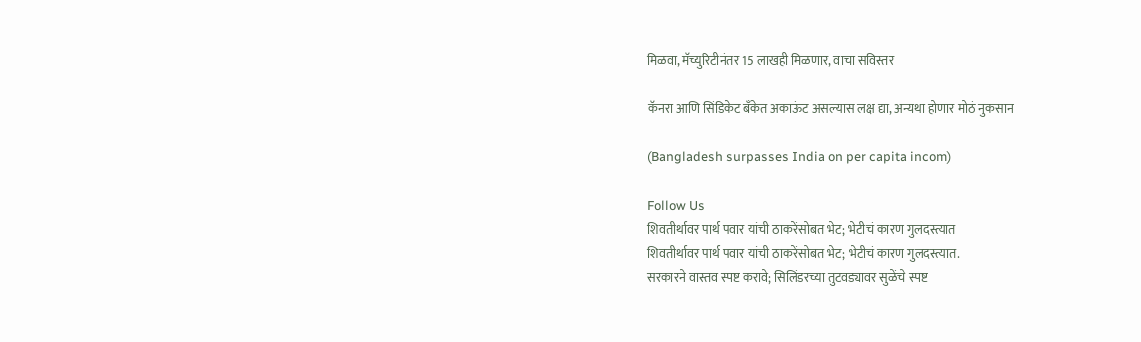मिळवा, मॅच्युरिटीनंतर 15 लाखही मिळणार, वाचा सविस्तर

कॅनरा आणि सिंडिकेट बँकेत अकाऊंट असल्यास लक्ष द्या, अन्यथा होणार मोठं नुकसान

(Bangladesh surpasses India on per capita incom)

Follow Us
शिवतीर्थावर पार्थ पवार यांची ठाकरेंसोबत भेट; भेटीचं कारण गुलदस्त्यात
शिवतीर्थावर पार्थ पवार यांची ठाकरेंसोबत भेट; भेटीचं कारण गुलदस्त्यात.
सरकारने वास्तव स्पष्ट करावे; सिलिंडरच्या तुटवड्यावर सुळेंचे स्पष्ट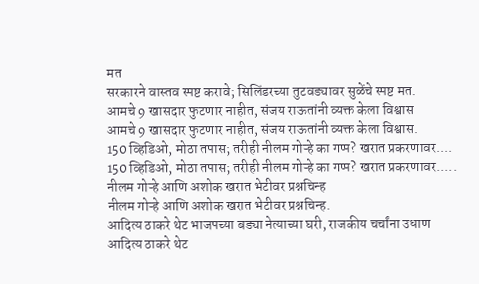मत
सरकारने वास्तव स्पष्ट करावे; सिलिंडरच्या तुटवड्यावर सुळेंचे स्पष्ट मत.
आमचे 9 खासदार फुटणार नाहीत, संजय राऊतांनी व्यक्त केला विश्वास
आमचे 9 खासदार फुटणार नाहीत, संजय राऊतांनी व्यक्त केला विश्वास.
150 व्हिडिओ, मोठा तपास; तरीही नीलम गोऱ्हे का गप्प? खरात प्रकरणावर....
150 व्हिडिओ, मोठा तपास; तरीही नीलम गोऱ्हे का गप्प? खरात प्रकरणावर.....
नीलम गोऱ्हे आणि अशोक खरात भेटीवर प्रश्नचिन्ह
नीलम गोऱ्हे आणि अशोक खरात भेटीवर प्रश्नचिन्ह.
आदित्य ठाकरे थेट भाजपच्या बड्या नेत्याच्या घरी, राजकीय चर्चांना उधाण
आदित्य ठाकरे थेट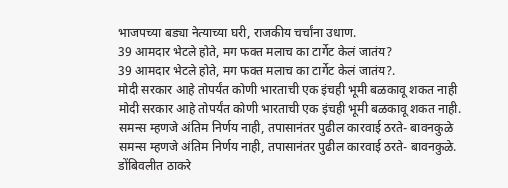भाजपच्या बड्या नेत्याच्या घरी, राजकीय चर्चांना उधाण.
39 आमदार भेटले होते, मग फक्त मलाच का टार्गेट केलं जातंय?
39 आमदार भेटले होते, मग फक्त मलाच का टार्गेट केलं जातंय?.
मोदी सरकार आहे तोपर्यंत कोणी भारताची एक इंचही भूमी बळकावू शकत नाही
मोदी सरकार आहे तोपर्यंत कोणी भारताची एक इंचही भूमी बळकावू शकत नाही.
समन्स म्हणजे अंतिम निर्णय नाही, तपासानंतर पुढील कारवाई ठरते- बावनकुळे
समन्स म्हणजे अंतिम निर्णय नाही, तपासानंतर पुढील कारवाई ठरते- बावनकुळे.
डोंबिवलीत ठाकरे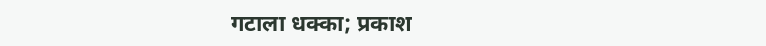गटाला धक्का; प्रकाश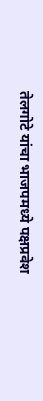तेलगोटे यांचा भाजपमध्ये पक्षप्रवेश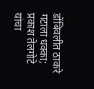डोंबिवलीत ठाकरे गटाला धक्का; प्रकाश तेलगोटे यांचा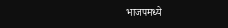भाजपमध्ये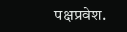पक्षप्रवेश.